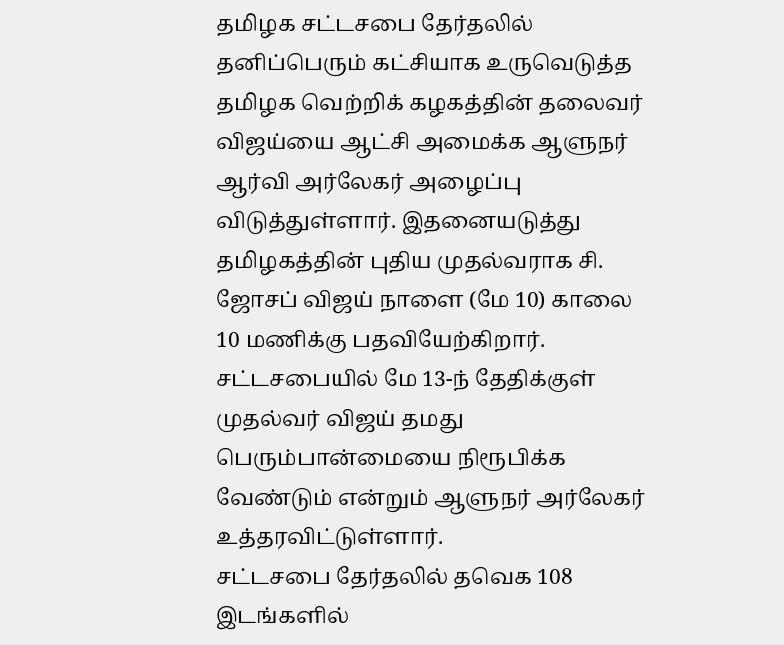தமிழக சட்டசபை தேர்தலில் தனிப்பெரும் கட்சியாக உருவெடுத்த தமிழக வெற்றிக் கழகத்தின் தலைவர் விஜய்யை ஆட்சி அமைக்க ஆளுநர் ஆர்வி அர்லேகர் அழைப்பு விடுத்துள்ளார். இதனையடுத்து தமிழகத்தின் புதிய முதல்வராக சி. ஜோசப் விஜய் நாளை (மே 10) காலை 10 மணிக்கு பதவியேற்கிறார். சட்டசபையில் மே 13-ந் தேதிக்குள் முதல்வர் விஜய் தமது பெரும்பான்மையை நிரூபிக்க வேண்டும் என்றும் ஆளுநர் அர்லேகர் உத்தரவிட்டுள்ளார்.
சட்டசபை தேர்தலில் தவெக 108 இடங்களில்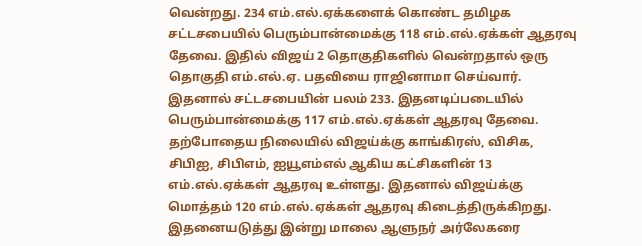வென்றது. 234 எம்.எல்.ஏக்களைக் கொண்ட தமிழக சட்டசபையில் பெரும்பான்மைக்கு 118 எம்.எல்.ஏக்கள் ஆதரவு தேவை. இதில் விஜய் 2 தொகுதிகளில் வென்றதால் ஒரு தொகுதி எம்.எல்.ஏ. பதவியை ராஜினாமா செய்வார். இதனால் சட்டசபையின் பலம் 233. இதனடிப்படையில் பெரும்பான்மைக்கு 117 எம்.எல்.ஏக்கள் ஆதரவு தேவை.
தற்போதைய நிலையில் விஜய்க்கு காங்கிரஸ், விசிக, சிபிஐ, சிபிஎம், ஐயூஎம்எல் ஆகிய கட்சிகளின் 13 எம்.எல்.ஏக்கள் ஆதரவு உள்ளது. இதனால் விஜய்க்கு மொத்தம் 120 எம்.எல்.ஏக்கள் ஆதரவு கிடைத்திருக்கிறது.
இதனையடுத்து இன்று மாலை ஆளுநர் அர்லேகரை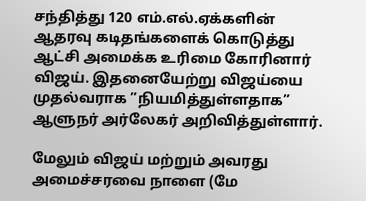சந்தித்து 120 எம்.எல்.ஏக்களின் ஆதரவு கடிதங்களைக் கொடுத்து ஆட்சி அமைக்க உரிமை கோரினார் விஜய். இதனையேற்று விஜய்யை முதல்வராக ”நியமித்துள்ளதாக” ஆளுநர் அர்லேகர் அறிவித்துள்ளார்.

மேலும் விஜய் மற்றும் அவரது அமைச்சரவை நாளை (மே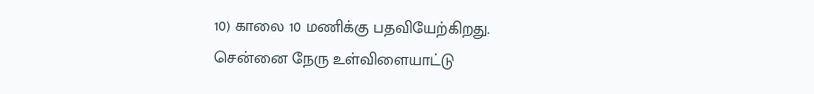10) காலை 10 மணிக்கு பதவியேற்கிறது. சென்னை நேரு உள்விளையாட்டு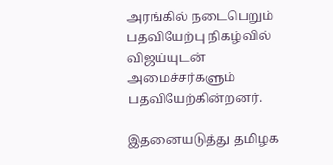அரங்கில் நடைபெறும் பதவியேற்பு நிகழ்வில் விஜய்யுடன் அமைச்சர்களும் பதவியேற்கின்றனர்.

இதனையடுத்து தமிழக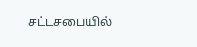சட்டசபையில்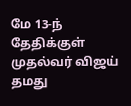மே 13-ந் தேதிக்குள் முதல்வர் விஜய் தமது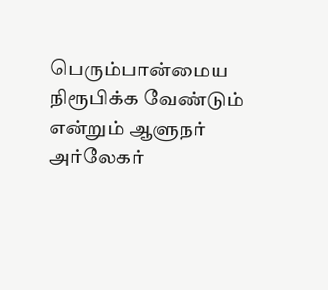பெரும்பான்மைய நிரூபிக்க வேண்டும் என்றும் ஆளுநர் அர்லேகர்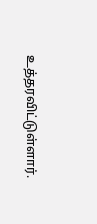உத்தரவிட்டுள்ளார்.